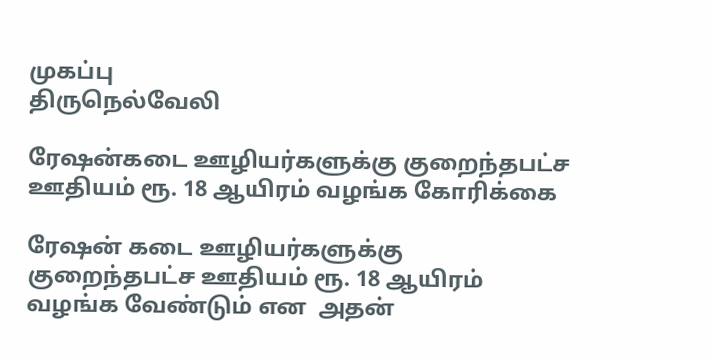முகப்பு
திருநெல்வேலி

ரேஷன்கடை ஊழியர்களுக்கு குறைந்தபட்ச ஊதியம் ரூ. 18 ஆயிரம் வழங்க கோரிக்கை

ரேஷன் கடை ஊழியர்களுக்கு குறைந்தபட்ச ஊதியம் ரூ. 18 ஆயிரம் வழங்க வேண்டும் என  அதன்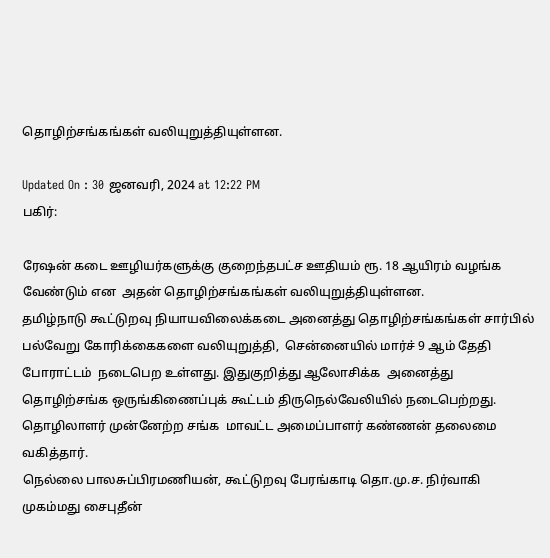தொழிற்சங்கங்கள் வலியுறுத்தியுள்ளன.

Updated On : 30 ஜனவரி, 2024 at 12:22 PM
பகிர்:

ரேஷன் கடை ஊழியர்களுக்கு குறைந்தபட்ச ஊதியம் ரூ. 18 ஆயிரம் வழங்க வேண்டும் என  அதன் தொழிற்சங்கங்கள் வலியுறுத்தியுள்ளன.
தமிழ்நாடு கூட்டுறவு நியாயவிலைக்கடை அனைத்து தொழிற்சங்கங்கள் சார்பில் பல்வேறு கோரிக்கைகளை வலியுறுத்தி,  சென்னையில் மார்ச் 9 ஆம் தேதி போராட்டம்  நடைபெற உள்ளது. இதுகுறித்து ஆலோசிக்க  அனைத்து தொழிற்சங்க ஒருங்கிணைப்புக் கூட்டம் திருநெல்வேலியில் நடைபெற்றது. தொழிலாளர் முன்னேற்ற சங்க  மாவட்ட அமைப்பாளர் கண்ணன் தலைமை வகித்தார்.
நெல்லை பாலசுப்பிரமணியன், கூட்டுறவு பேரங்காடி தொ.மு.ச. நிர்வாகி முகம்மது சைபுதீன்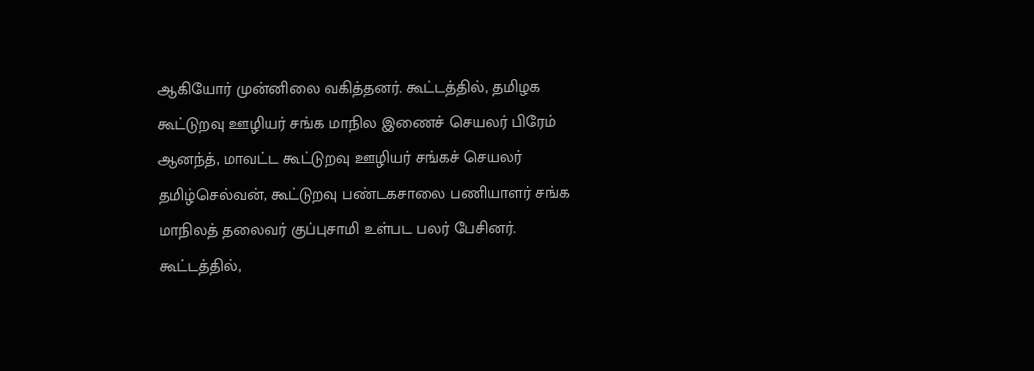ஆகியோர் முன்னிலை வகித்தனர். கூட்டத்தில், தமிழக கூட்டுறவு ஊழியர் சங்க மாநில இணைச் செயலர் பிரேம் ஆனந்த், மாவட்ட கூட்டுறவு ஊழியர் சங்கச் செயலர் தமிழ்செல்வன், கூட்டுறவு பண்டகசாலை பணியாளர் சங்க மாநிலத் தலைவர் குப்புசாமி உள்பட பலர் பேசினர்.
கூட்டத்தில்,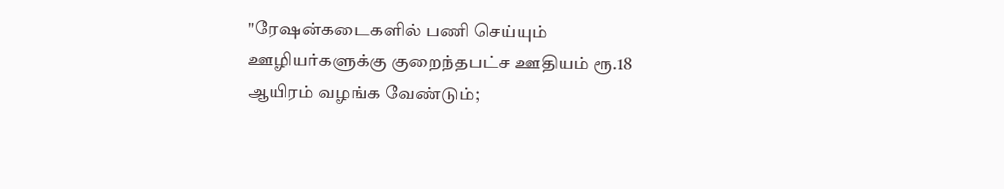"ரேஷன்கடைகளில் பணி செய்யும் ஊழியர்களுக்கு குறைந்தபட்ச ஊதியம் ரூ.18 ஆயிரம் வழங்க வேண்டும்;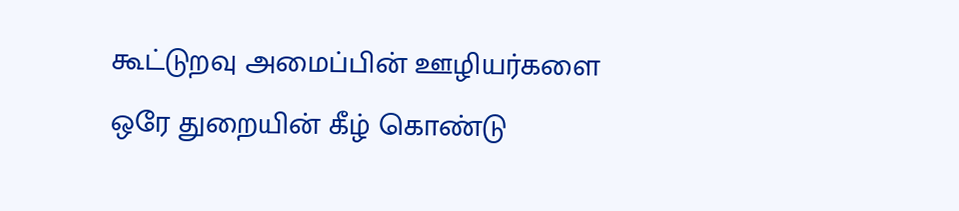கூட்டுறவு அமைப்பின் ஊழியர்களை ஒரே துறையின் கீழ் கொண்டு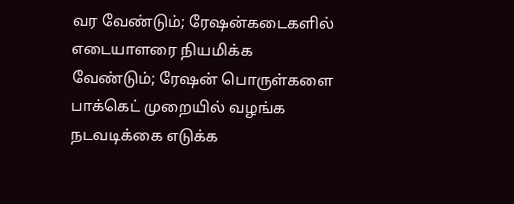வர வேண்டும்; ரேஷன்கடைகளில் எடையாளரை நியமிக்க வேண்டும்; ரேஷன் பொருள்களை பாக்கெட் முறையில் வழங்க நடவடிக்கை எடுக்க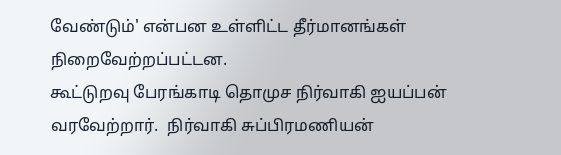வேண்டும்' என்பன உள்ளிட்ட தீர்மானங்கள் நிறைவேற்றப்பட்டன.
கூட்டுறவு பேரங்காடி தொமுச நிர்வாகி ஐயப்பன் வரவேற்றார்.  நிர்வாகி சுப்பிரமணியன்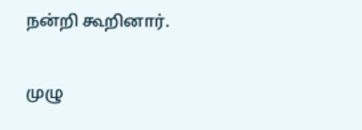நன்றி கூறினார்.

முழு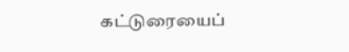கட்டுரையைப்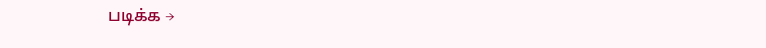படிக்க →